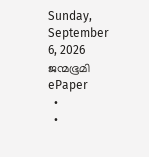Sunday, September 6, 2026
ജന്മഭൂമി
ePaper
  •
  •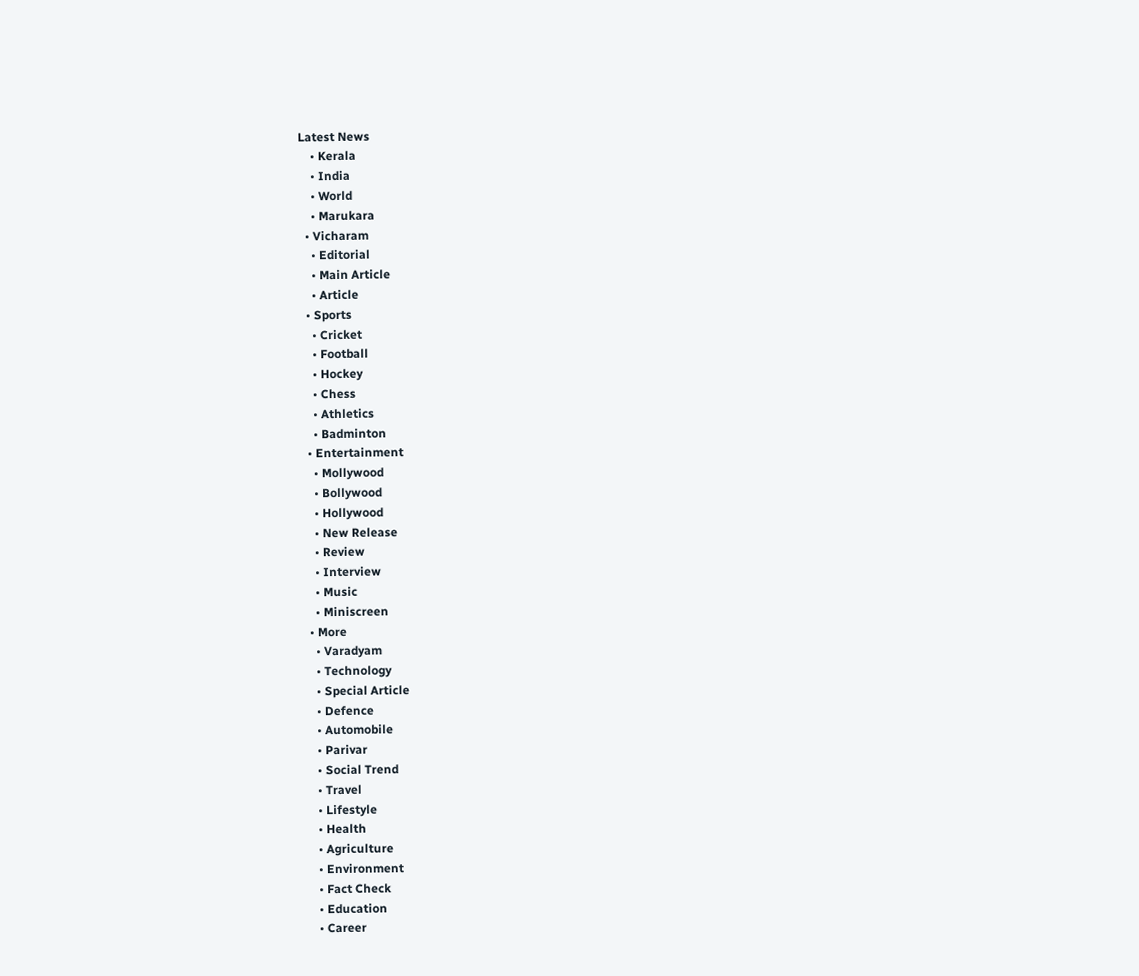Latest News
    • Kerala
    • India
    • World
    • Marukara
  • Vicharam
    • Editorial
    • Main Article
    • Article
  • Sports
    • Cricket
    • Football
    • Hockey
    • Chess
    • Athletics
    • Badminton
  • Entertainment
    • Mollywood
    • Bollywood
    • Hollywood
    • New Release
    • Review
    • Interview
    • Music
    • Miniscreen
  • More
    • Varadyam
    • Technology
    • Special Article
    • Defence
    • Automobile
    • Parivar
    • Social Trend
    • Travel
    • Lifestyle
    • Health
    • Agriculture
    • Environment
    • Fact Check
    • Education
    • Career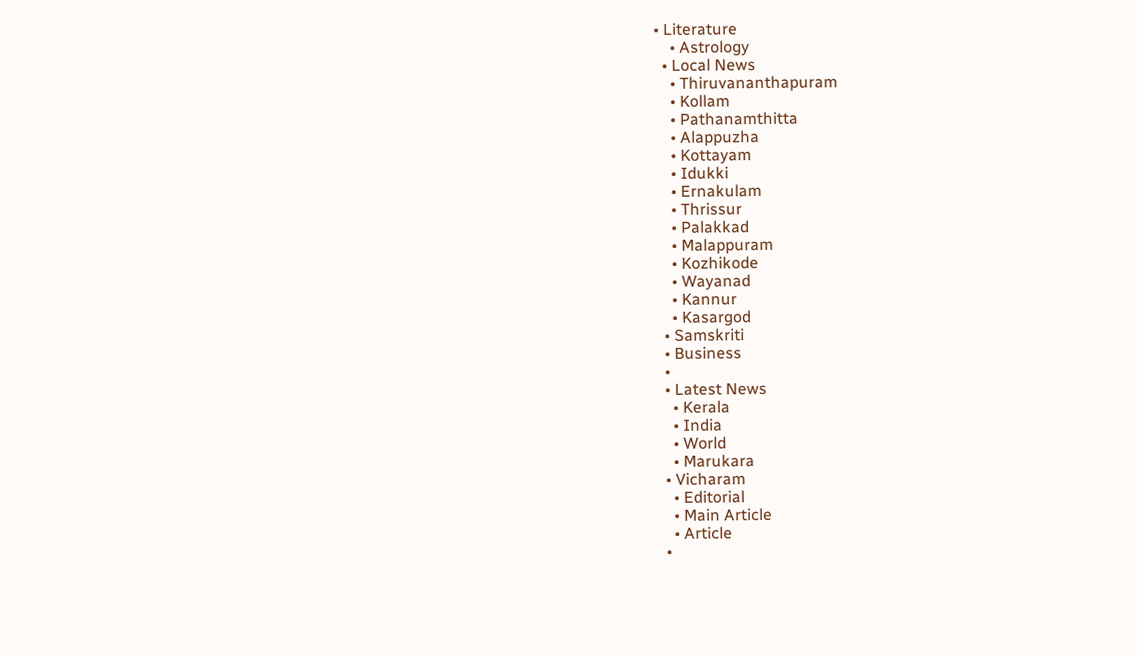• Literature
    • Astrology
  • Local News
    • Thiruvananthapuram
    • Kollam
    • Pathanamthitta
    • Alappuzha
    • Kottayam
    • Idukki
    • Ernakulam
    • Thrissur
    • Palakkad
    • Malappuram
    • Kozhikode
    • Wayanad
    • Kannur
    • Kasargod
  • Samskriti
  • Business
  •
  • Latest News
    • Kerala
    • India
    • World
    • Marukara
  • Vicharam
    • Editorial
    • Main Article
    • Article
  •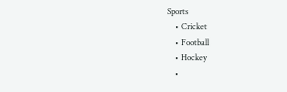Sports
    • Cricket
    • Football
    • Hockey
    •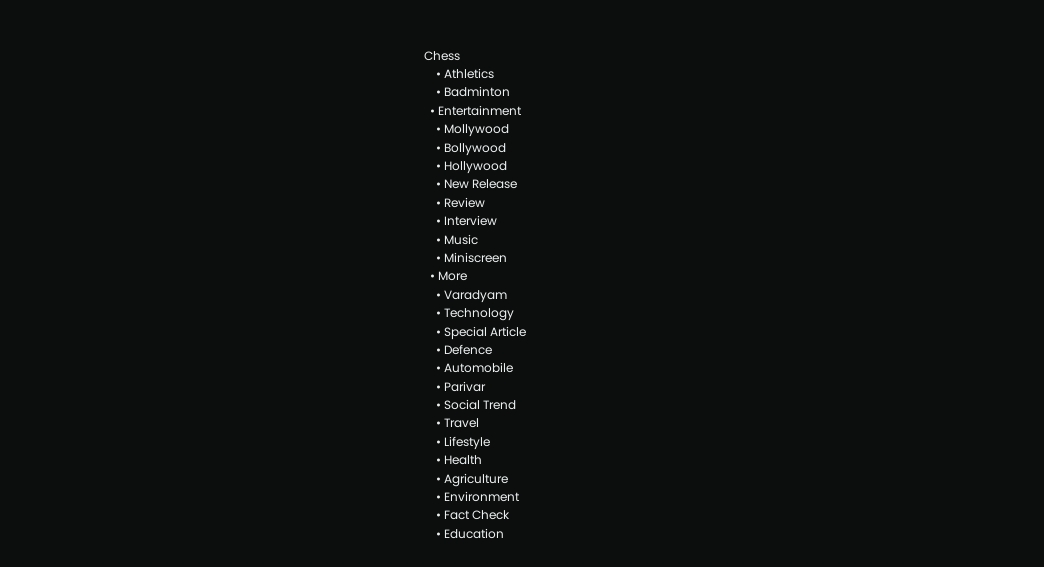Chess
    • Athletics
    • Badminton
  • Entertainment
    • Mollywood
    • Bollywood
    • Hollywood
    • New Release
    • Review
    • Interview
    • Music
    • Miniscreen
  • More
    • Varadyam
    • Technology
    • Special Article
    • Defence
    • Automobile
    • Parivar
    • Social Trend
    • Travel
    • Lifestyle
    • Health
    • Agriculture
    • Environment
    • Fact Check
    • Education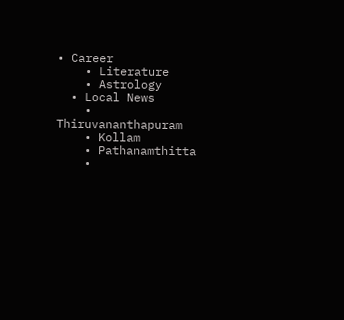• Career
    • Literature
    • Astrology
  • Local News
    • Thiruvananthapuram
    • Kollam
    • Pathanamthitta
    •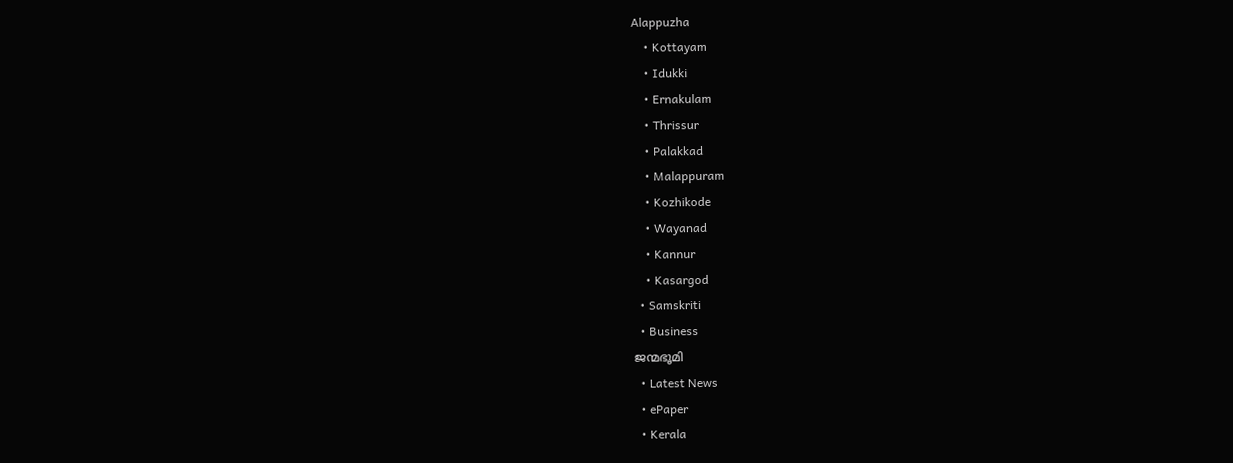Alappuzha
    • Kottayam
    • Idukki
    • Ernakulam
    • Thrissur
    • Palakkad
    • Malappuram
    • Kozhikode
    • Wayanad
    • Kannur
    • Kasargod
  • Samskriti
  • Business
ജന്മഭൂമി
  • Latest News
  • ePaper
  • Kerala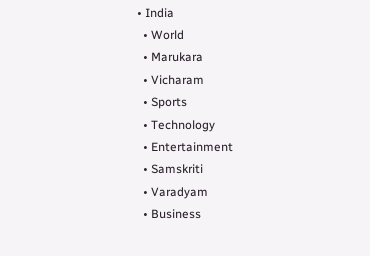• India
  • World
  • Marukara
  • Vicharam
  • Sports
  • Technology
  • Entertainment
  • Samskriti
  • Varadyam
  • Business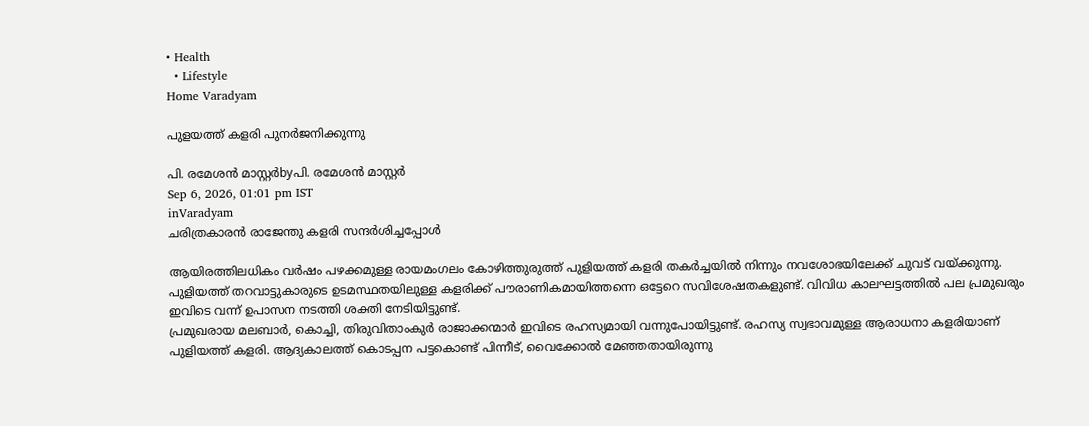• Health
  • Lifestyle
Home Varadyam

പുളയത്ത് കളരി പുനര്‍ജനിക്കുന്നു

പി. രമേശന്‍ മാസ്റ്റര്‍byപി. രമേശന്‍ മാസ്റ്റര്‍
Sep 6, 2026, 01:01 pm IST
inVaradyam
ചരിത്രകാരന്‍ രാജേന്തു കളരി സന്ദര്‍ശിച്ചപ്പോള്‍

ആയിരത്തിലധികം വര്‍ഷം പഴക്കമുള്ള രായമംഗലം കോഴിത്തുരുത്ത് പുളിയത്ത് കളരി തകര്‍ച്ചയില്‍ നിന്നും നവശോഭയിലേക്ക് ചുവട് വയ്‌ക്കുന്നു. പുളിയത്ത് തറവാട്ടുകാരുടെ ഉടമസ്ഥതയിലുള്ള കളരിക്ക് പൗരാണികമായിത്തന്നെ ഒട്ടേറെ സവിശേഷതകളുണ്ട്. വിവിധ കാലഘട്ടത്തില്‍ പല പ്രമുഖരും ഇവിടെ വന്ന് ഉപാസന നടത്തി ശക്തി നേടിയിട്ടുണ്ട്.
പ്രമുഖരായ മലബാര്‍, കൊച്ചി, തിരുവിതാംകുര്‍ രാജാക്കന്മാര്‍ ഇവിടെ രഹസ്യമായി വന്നുപോയിട്ടുണ്ട്. രഹസ്യ സ്വഭാവമുള്ള ആരാധനാ കളരിയാണ് പുളിയത്ത് കളരി. ആദ്യകാലത്ത് കൊടപ്പന പട്ടകൊണ്ട് പിന്നീട്, വൈക്കോല്‍ മേഞ്ഞതായിരുന്നു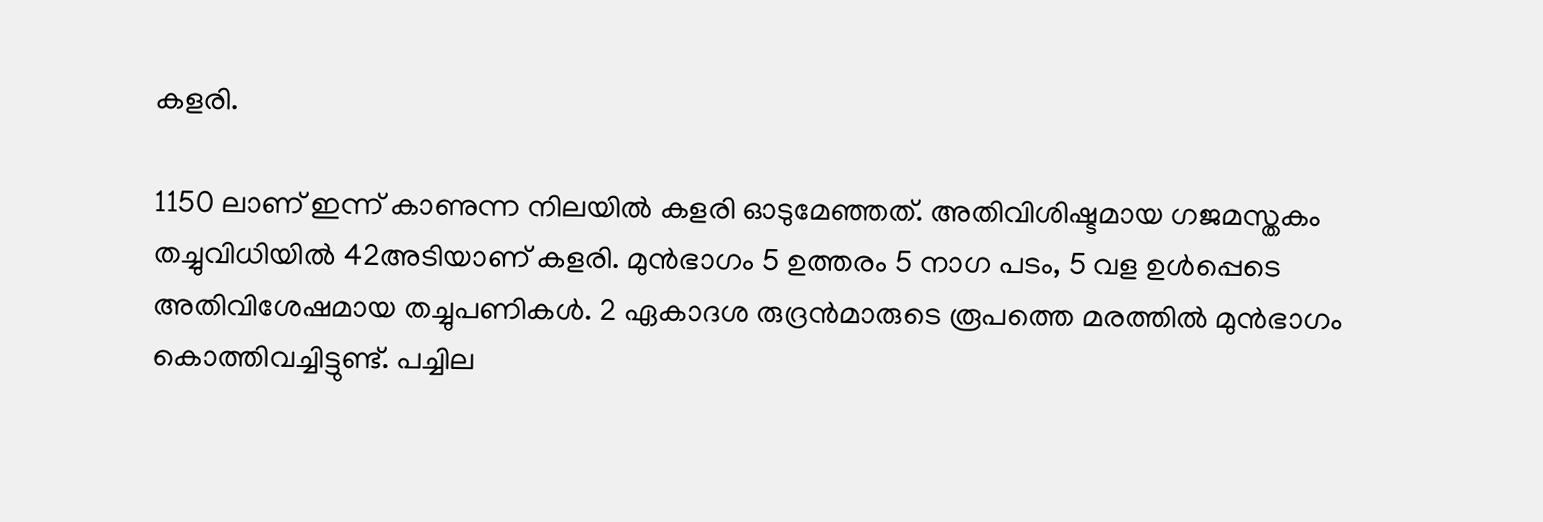കളരി.

1150 ലാണ് ഇന്ന് കാണുന്ന നിലയില്‍ കളരി ഓടുമേഞ്ഞത്. അതിവിശിഷ്ടമായ ഗജമസ്തകം തച്ചുവിധിയില്‍ 42അടിയാണ് കളരി. മുന്‍ഭാഗം 5 ഉത്തരം 5 നാഗ പടം, 5 വള ഉള്‍പ്പെടെ അതിവിശേഷമായ തച്ചുപണികള്‍. 2 ഏകാദശ രുദ്രന്‍മാരുടെ രൂപത്തെ മരത്തില്‍ മുന്‍ഭാഗം കൊത്തിവച്ചിട്ടുണ്ട്. പച്ചില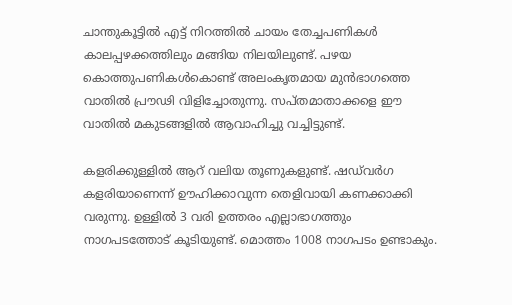ചാന്തുകൂട്ടില്‍ എട്ട് നിറത്തില്‍ ചായം തേച്ചപണികള്‍ കാലപ്പഴക്കത്തിലും മങ്ങിയ നിലയിലുണ്ട്. പഴയ കൊത്തുപണികള്‍കൊണ്ട് അലംകൃതമായ മുന്‍ഭാഗത്തെ വാതില്‍ പ്രൗഢി വിളിച്ചോതുന്നു. സപ്തമാതാക്കളെ ഈ വാതില്‍ മകുടങ്ങളില്‍ ആവാഹിച്ചു വച്ചിട്ടുണ്ട്.

കളരിക്കുള്ളില്‍ ആറ് വലിയ തൂണുകളുണ്ട്. ഷഡ്‌വര്‍ഗ കളരിയാണെന്ന് ഊഹിക്കാവുന്ന തെളിവായി കണക്കാക്കി വരുന്നു. ഉള്ളില്‍ 3 വരി ഉത്തരം എല്ലാഭാഗത്തും നാഗപടത്തോട് കൂടിയുണ്ട്. മൊത്തം 1008 നാഗപടം ഉണ്ടാകും.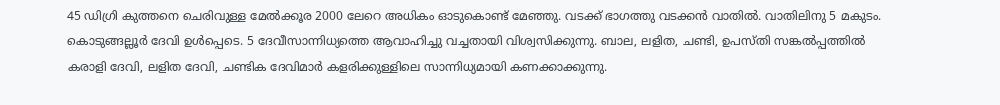45 ഡിഗ്രി കുത്തനെ ചെരിവുള്ള മേല്‍ക്കൂര 2000 ലേറെ അധികം ഓടുകൊണ്ട് മേഞ്ഞു. വടക്ക് ഭാഗത്തു വടക്കന്‍ വാതില്‍. വാതിലിനു 5 മകുടം. കൊടുങ്ങല്ലൂര്‍ ദേവി ഉള്‍പ്പെടെ. 5 ദേവീസാന്നിധ്യത്തെ ആവാഹിച്ചു വച്ചതായി വിശ്വസിക്കുന്നു. ബാല, ലളിത, ചണ്ടി, ഉപസ്തി സങ്കല്‍പ്പത്തില്‍ കരാളി ദേവി, ലളിത ദേവി, ചണ്ടിക ദേവിമാര്‍ കളരിക്കുള്ളിലെ സാന്നിധ്യമായി കണക്കാക്കുന്നു.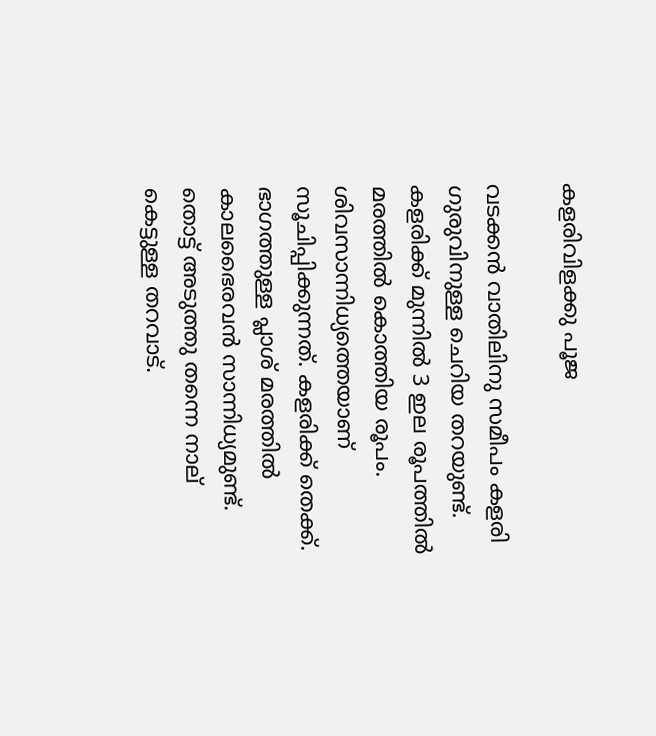കളരിവിളക്കു പൂജ

വടക്കന്‍ വാതിലിനു സമീപം കളരി ഗുരുവിനുള്ള ചെറിയ തറയുണ്ട്. കളരിക്ക് മുന്നില്‍ 3 ഇല രൂപത്തില്‍ മരത്തില്‍ കൊത്തിയ രൂപം. ശിവസാന്നിധ്യത്തെയാണ് സൂചിപ്പിക്കുന്നത്. കളരിക്ക് തെക്ക്. ഭാഗത്തുള്ള പ്ലാശ് മരത്തില്‍ കാലഭൈരവന്‍ സാന്നിധ്യമുണ്ട്. തൊട്ട് അടുത്തു തന്നെ നാല് കെട്ടുള്ള തറവാട്.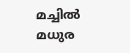മച്ചില്‍ മധുര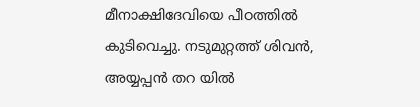മീനാക്ഷിദേവിയെ പീഠത്തില്‍ കുടിവെച്ചു. നടുമുറ്റത്ത് ശിവന്‍, അയ്യപ്പന്‍ തറ യില്‍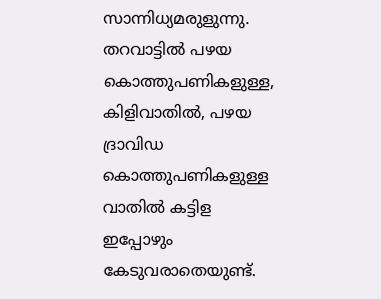സാന്നിധ്യമരുളുന്നു. തറവാട്ടില്‍ പഴയ കൊത്തുപണികളുള്ള, കിളിവാതില്‍, പഴയ ദ്രാവിഡ കൊത്തുപണികളുള്ള വാതില്‍ കട്ടിള ഇപ്പോഴും കേടുവരാതെയുണ്ട്.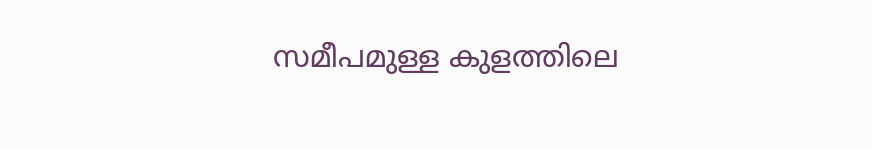സമീപമുള്ള കുളത്തിലെ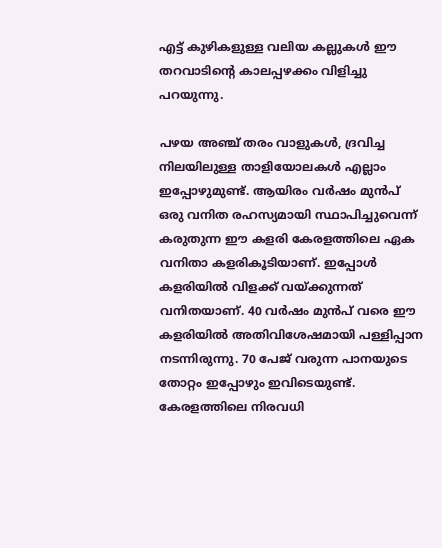എട്ട് കുഴികളുള്ള വലിയ കല്ലുകള്‍ ഈ തറവാടിന്റെ കാലപ്പഴക്കം വിളിച്ചു പറയുന്നു.

പഴയ അഞ്ച് തരം വാളുകള്‍, ദ്രവിച്ച നിലയിലുള്ള താളിയോലകള്‍ എല്ലാം ഇപ്പോഴുമുണ്ട്. ആയിരം വര്‍ഷം മുന്‍പ് ഒരു വനിത രഹസ്യമായി സ്ഥാപിച്ചുവെന്ന് കരുതുന്ന ഈ കളരി കേരളത്തിലെ ഏക വനിതാ കളരികൂടിയാണ്. ഇപ്പോള്‍ കളരിയില്‍ വിളക്ക് വയ്‌ക്കുന്നത് വനിതയാണ്. 40 വര്‍ഷം മുന്‍പ് വരെ ഈ കളരിയില്‍ അതിവിശേഷമായി പള്ളിപ്പാന നടന്നിരുന്നു. 70 പേജ് വരുന്ന പാനയുടെ തോറ്റം ഇപ്പോഴും ഇവിടെയുണ്ട്. കേരളത്തിലെ നിരവധി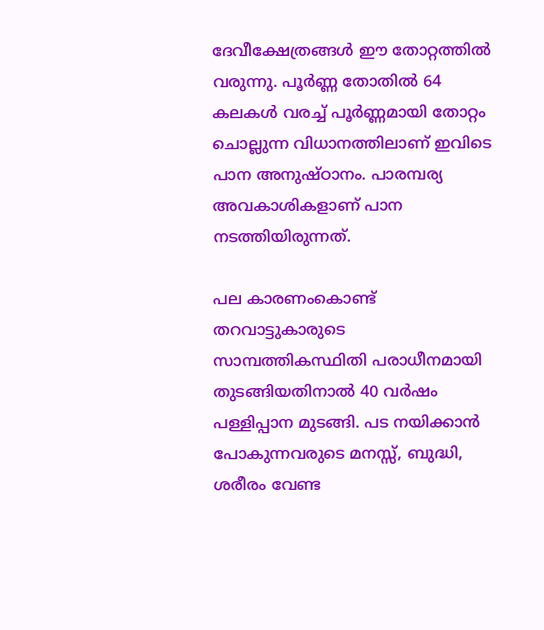ദേവീക്ഷേത്രങ്ങള്‍ ഈ തോറ്റത്തില്‍ വരുന്നു. പൂര്‍ണ്ണ തോതില്‍ 64 കലകള്‍ വരച്ച് പൂര്‍ണ്ണമായി തോറ്റം ചൊല്ലുന്ന വിധാനത്തിലാണ് ഇവിടെ പാന അനുഷ്ഠാനം. പാരമ്പര്യ അവകാശികളാണ് പാന നടത്തിയിരുന്നത്.

പല കാരണംകൊണ്ട് തറവാട്ടുകാരുടെ സാമ്പത്തികസ്ഥിതി പരാധീനമായി തുടങ്ങിയതിനാല്‍ 40 വര്‍ഷം പള്ളിപ്പാന മുടങ്ങി. പട നയിക്കാന്‍ പോകുന്നവരുടെ മനസ്സ്, ബുദ്ധി, ശരീരം വേണ്ട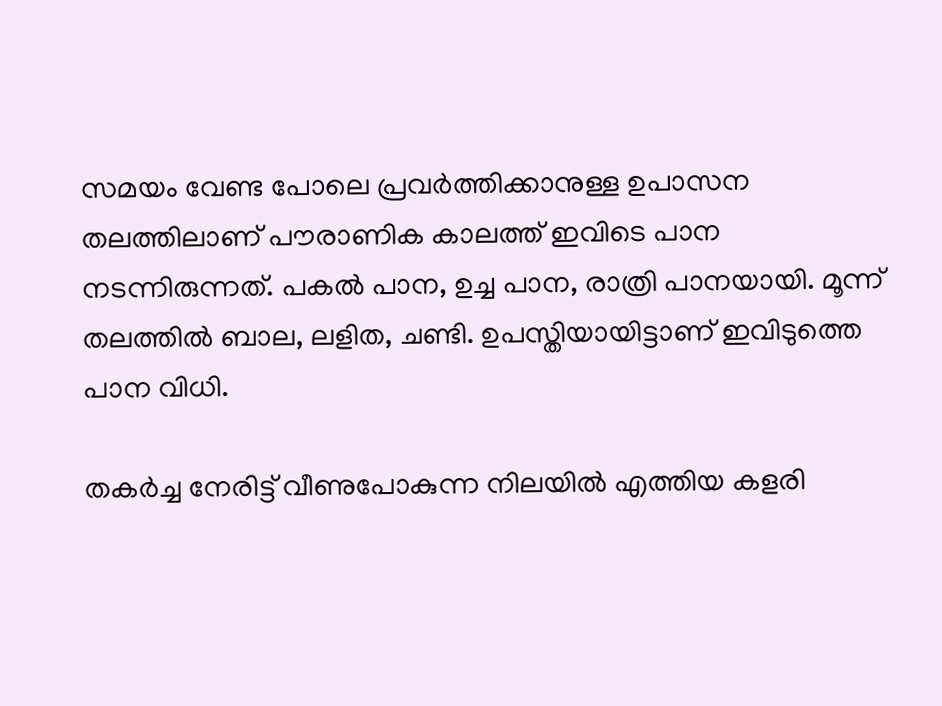സമയം വേണ്ട പോലെ പ്രവര്‍ത്തിക്കാനുള്ള ഉപാസന തലത്തിലാണ് പൗരാണിക കാലത്ത് ഇവിടെ പാന നടന്നിരുന്നത്. പകല്‍ പാന, ഉച്ച പാന, രാത്രി പാനയായി. മൂന്ന് തലത്തില്‍ ബാല, ലളിത, ചണ്ടി. ഉപസ്തിയായിട്ടാണ് ഇവിടുത്തെ പാന വിധി.

തകര്‍ച്ച നേരിട്ട് വീണുപോകുന്ന നിലയില്‍ എത്തിയ കളരി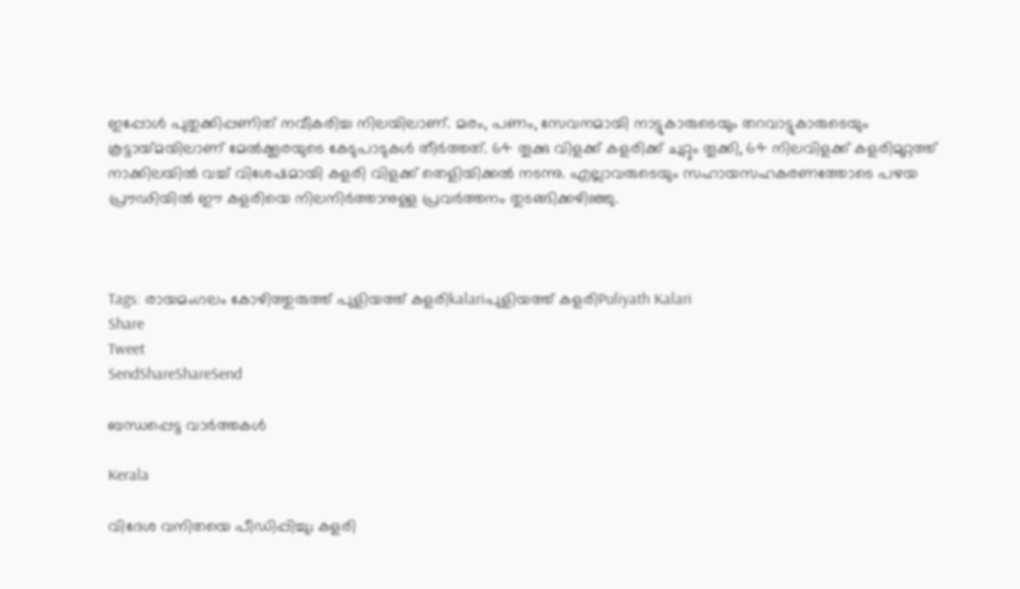ഇപ്പോള്‍ പുതുക്കിപ്പണിത് നവീകരിച്ച നിലയിലാണ്. മരം, പണം, സേവനമായി നാട്ടുകാരുടെയും തറവാട്ടുകാരുടെയും കൂട്ടായ്‌മയിലാണ് മേല്‍ക്കൂരയുടെ കേടുപാടുകള്‍ തീര്‍ത്തത്. 64 തൂക്കു വിളക്ക് കളരിക്ക് ചുറ്റും തൂക്കി, 64 നിലവിളക്ക് കളരിമുറ്റത്ത് നാക്കിലയില്‍ വച്ച് വിശേഷമായി കളരി വിളക്ക് തെളിയിക്കല്‍ നടന്നു. എല്ലാവരുടെയും സഹായസഹകരണത്തോടെ പഴയ പ്രൗഢിയില്‍ ഈ കളരിയെ നിലനിര്‍ത്താനുള്ള പ്രവര്‍ത്തനം തുടങ്ങിക്കഴിഞ്ഞു.



Tags: രായമംഗലം കോഴിത്തുരുത്ത് പുളിയത്ത് കളരിkalariപുളിയത്ത് കളരിPuliyath Kalari
Share
Tweet
SendShareShareSend

ബന്ധപ്പെട്ട വാര്‍ത്തകള്‍

Kerala

വിദേശ വനിതയെ പീഡിപ്പിച്ചു; കളരി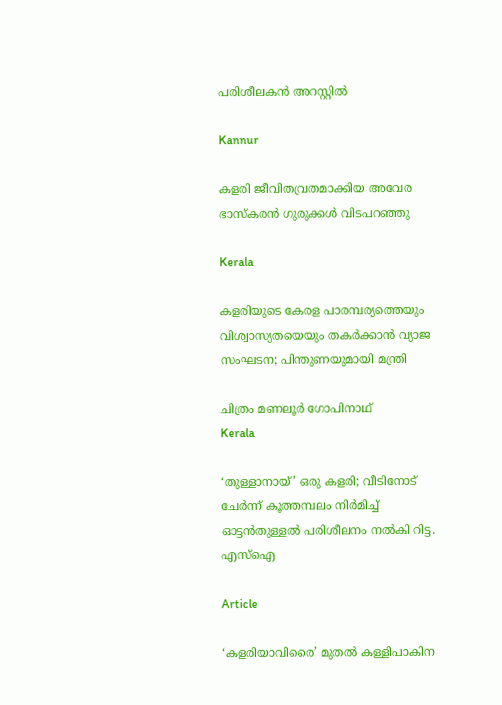പരിശീലകന്‍ അറസ്റ്റില്‍

Kannur

കളരി ജീവിതവ്രതമാക്കിയ അവേര ഭാസ്‌കരന്‍ ഗുരുക്കള്‍ വിടപറഞ്ഞു

Kerala

കളരിയുടെ കേരള പാരമ്പര്യത്തെയും വിശ്വാസ്യതയെയും തകര്‍ക്കാന്‍ വ്യാജ സംഘടന; പിന്തുണയുമായി മന്ത്രി

ചിത്രം മണലൂര്‍ ഗോപിനാഥ്
Kerala

‘തുള്ളാനായ്’ ഒരു കളരി; വീടിനോട് ചേര്‍ന്ന് കൂത്തമ്പലം നിര്‍മിച്ച് ഓട്ടന്‍തുള്ളല്‍ പരിശീലനം നല്‍കി റിട്ട. എസ്ഐ

Article

‘കളരിയാവിരൈ’ മുതല്‍ കള്ളിപാകിന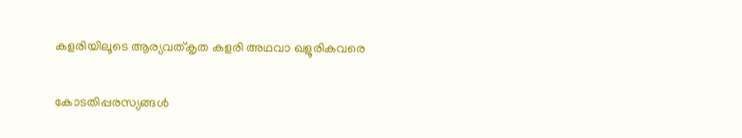കളരിയിലൂടെ ആര്യവത്കൃത കളരി അഥവാ ഖളൂരികവരെ

കോടതിപ്പരസ്യങ്ങള്‍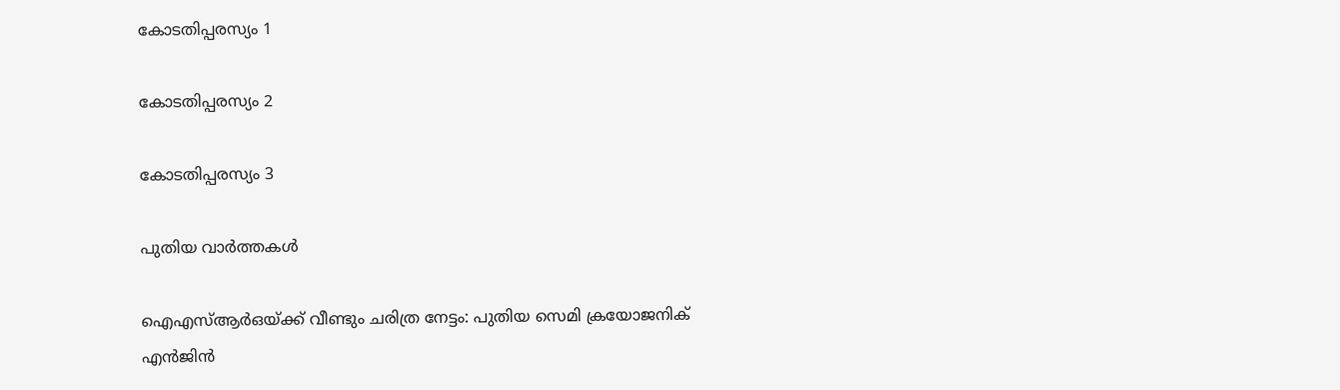കോടതിപ്പരസ്യം 1

കോടതിപ്പരസ്യം 2

കോടതിപ്പരസ്യം 3

പുതിയ വാര്‍ത്തകള്‍

ഐഎസ്ആർഒയ്‌ക്ക് വീണ്ടും ചരിത്ര നേട്ടം: പുതിയ സെമി ക്രയോജനിക് എൻജിൻ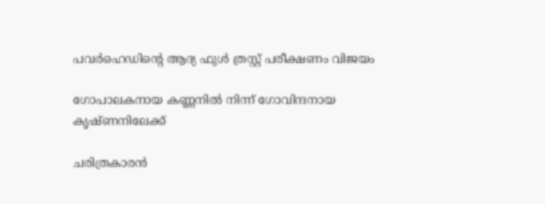പവർഹെഡിന്റെ ആദ്യ ഫുൾ ത്രസ്റ്റ് പരീക്ഷണം വിജയം

ഗോപാലകനായ കണ്ണനില്‍ നിന്ന് ഗോവിന്ദനായ കൃഷ്ണനിലേക്ക്

ചരിത്രകാരന്‍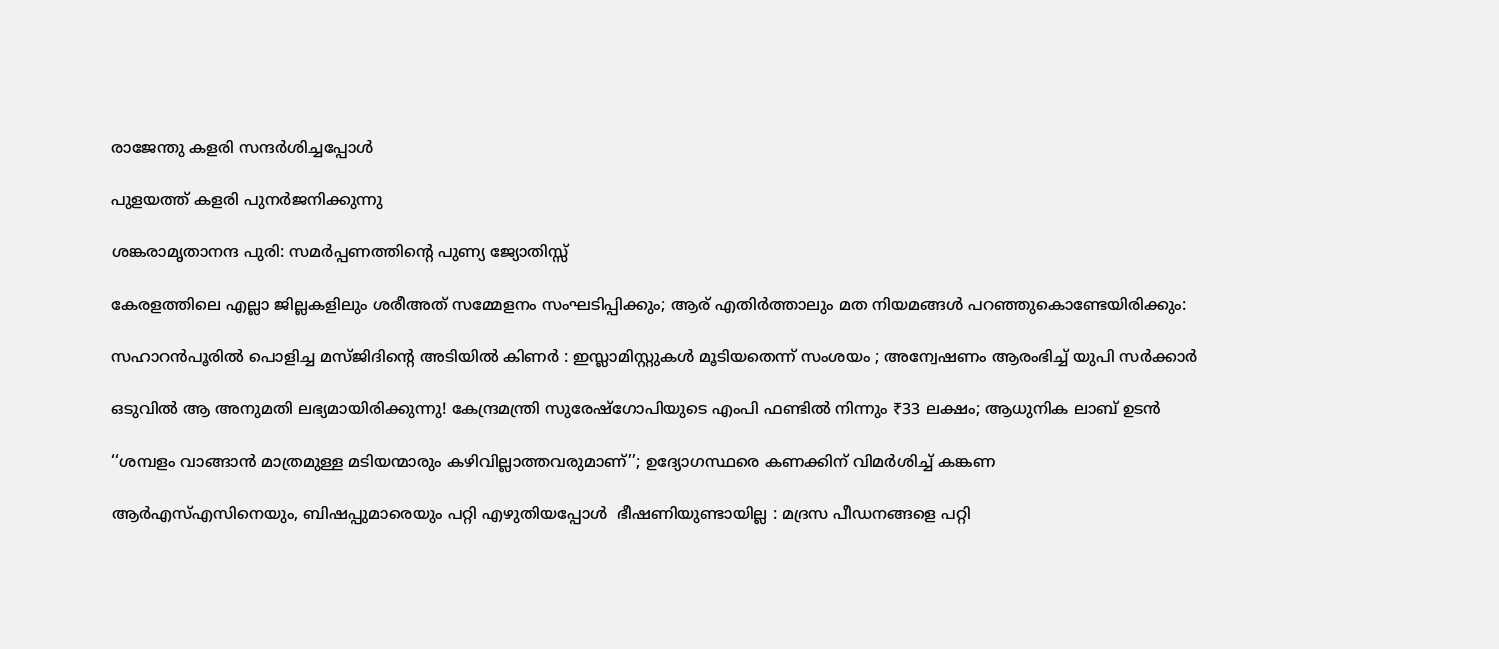രാജേന്തു കളരി സന്ദര്‍ശിച്ചപ്പോള്‍

പുളയത്ത് കളരി പുനര്‍ജനിക്കുന്നു

ശങ്കരാമൃതാനന്ദ പുരി: സമര്‍പ്പണത്തിന്റെ പുണ്യ ജ്യോതിസ്സ്

കേരളത്തിലെ എല്ലാ ജില്ലകളിലും ശരീഅത് സമ്മേളനം സംഘടിപ്പിക്കും; ആര് എതിർത്താലും മത നിയമങ്ങൾ പറഞ്ഞുകൊണ്ടേയിരിക്കും:

സഹാറൻപൂരിൽ പൊളിച്ച മസ്ജിദിന്റെ അടിയിൽ കിണർ : ഇസ്ലാമിസ്റ്റുകൾ മൂടിയതെന്ന് സംശയം ; അന്വേഷണം ആരംഭിച്ച് യുപി സർക്കാർ

ഒടുവിൽ ആ അനുമതി ലഭ്യമായിരിക്കുന്നു! കേന്ദ്രമന്ത്രി സുരേഷ്‌ഗോപിയുടെ എംപി ഫണ്ടില്‍ നിന്നും ₹33 ലക്ഷം; ആധുനിക ലാബ് ഉടന്‍

‘‘ശമ്പളം വാങ്ങാൻ മാത്രമുള്ള മടിയന്മാരും കഴിവില്ലാത്തവരുമാണ്’’; ഉദ്യോഗസ്ഥരെ കണക്കിന് വിമർശിച്ച് കങ്കണ

ആർഎസ്എസിനെയും, ബിഷപ്പുമാരെയും പറ്റി എഴുതിയപ്പോൾ  ഭീഷണിയുണ്ടായില്ല : മദ്രസ പീഡനങ്ങളെ പറ്റി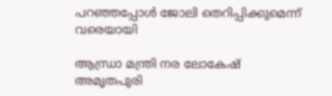പറഞ്ഞപ്പോൾ ജോലി തെറിപ്പിക്കുമെന്ന് വരെയായി

ആന്ധ്രാ മന്ത്രി നര ലോകേഷ് അമൃതപുരി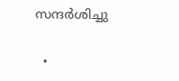സന്ദര്‍ശിച്ചു

  •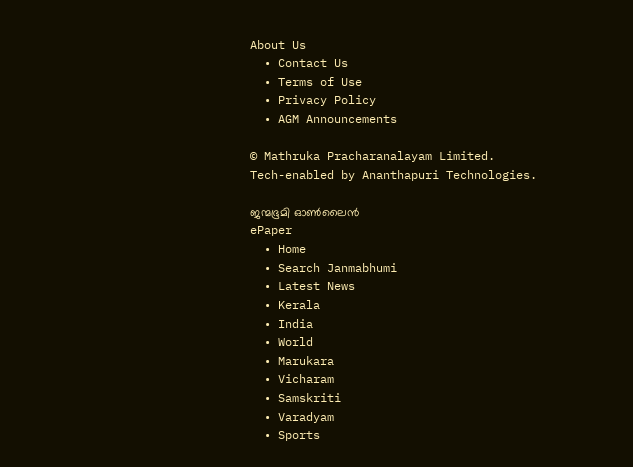About Us
  • Contact Us
  • Terms of Use
  • Privacy Policy
  • AGM Announcements

© Mathruka Pracharanalayam Limited.
Tech-enabled by Ananthapuri Technologies.

ജന്മഭൂമി ഓണ്‍ലൈന്‍
ePaper
  • Home
  • Search Janmabhumi
  • Latest News
  • Kerala
  • India
  • World
  • Marukara
  • Vicharam
  • Samskriti
  • Varadyam
  • Sports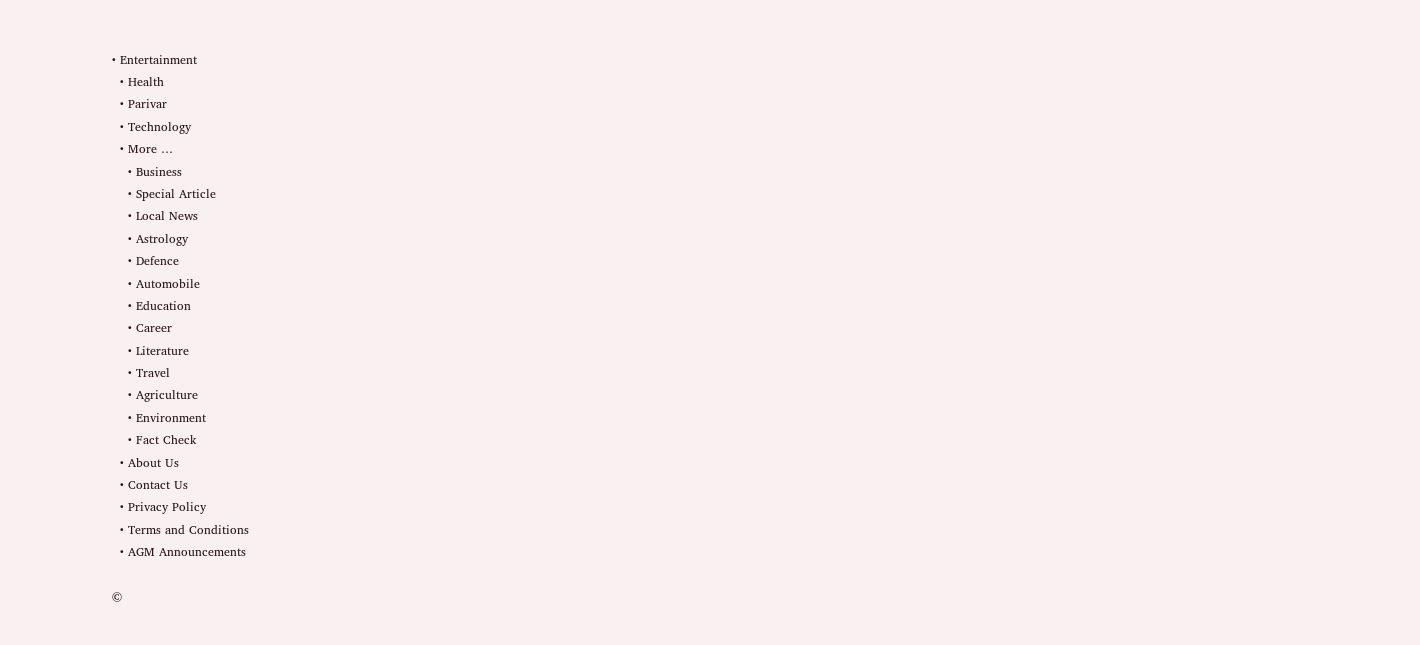• Entertainment
  • Health
  • Parivar
  • Technology
  • More …
    • Business
    • Special Article
    • Local News
    • Astrology
    • Defence
    • Automobile
    • Education
    • Career
    • Literature
    • Travel
    • Agriculture
    • Environment
    • Fact Check
  • About Us
  • Contact Us
  • Privacy Policy
  • Terms and Conditions
  • AGM Announcements

©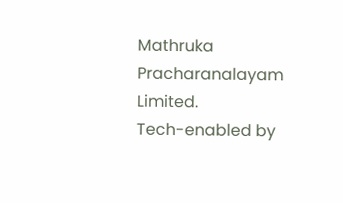Mathruka Pracharanalayam Limited.
Tech-enabled by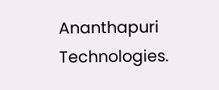Ananthapuri Technologies.